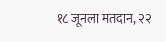१८ जूनला मतदान, २२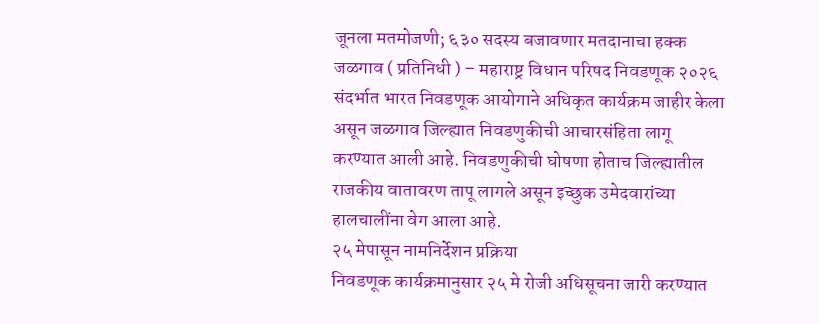जूनला मतमोजणी; ६३० सदस्य बजावणार मतदानाचा हक्क
जळगाव ( प्रतिनिधी ) – महाराष्ट्र विधान परिषद निवडणूक २०२६ संदर्भात भारत निवडणूक आयोगाने अधिकृत कार्यक्रम जाहीर केला असून जळगाव जिल्ह्यात निवडणुकीची आचारसंहिता लागू करण्यात आली आहे. निवडणुकीची घोषणा होताच जिल्ह्यातील राजकीय वातावरण तापू लागले असून इच्छुक उमेदवारांच्या हालचालींना वेग आला आहे.
२५ मेपासून नामनिर्देशन प्रक्रिया
निवडणूक कार्यक्रमानुसार २५ मे रोजी अधिसूचना जारी करण्यात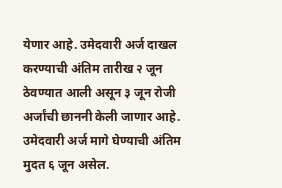येणार आहे. उमेदवारी अर्ज दाखल करण्याची अंतिम तारीख २ जून ठेवण्यात आली असून ३ जून रोजी अर्जांची छाननी केली जाणार आहे. उमेदवारी अर्ज मागे घेण्याची अंतिम मुदत ६ जून असेल.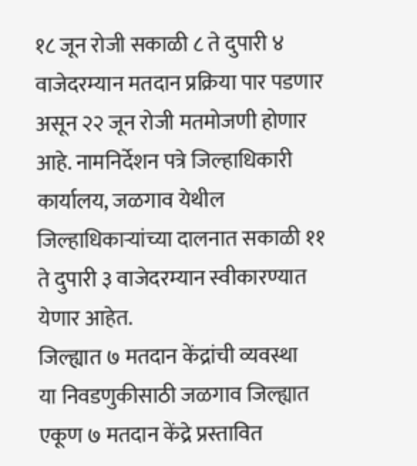१८ जून रोजी सकाळी ८ ते दुपारी ४ वाजेदरम्यान मतदान प्रक्रिया पार पडणार असून २२ जून रोजी मतमोजणी होणार आहे. नामनिर्देशन पत्रे जिल्हाधिकारी कार्यालय, जळगाव येथील जिल्हाधिकाऱ्यांच्या दालनात सकाळी ११ ते दुपारी ३ वाजेदरम्यान स्वीकारण्यात येणार आहेत.
जिल्ह्यात ७ मतदान केंद्रांची व्यवस्था
या निवडणुकीसाठी जळगाव जिल्ह्यात एकूण ७ मतदान केंद्रे प्रस्तावित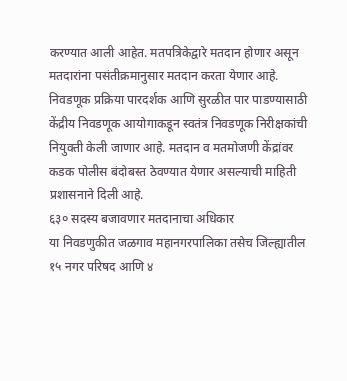करण्यात आली आहेत. मतपत्रिकेद्वारे मतदान होणार असून मतदारांना पसंतीक्रमानुसार मतदान करता येणार आहे. निवडणूक प्रक्रिया पारदर्शक आणि सुरळीत पार पाडण्यासाठी केंद्रीय निवडणूक आयोगाकडून स्वतंत्र निवडणूक निरीक्षकांची नियुक्ती केली जाणार आहे. मतदान व मतमोजणी केंद्रांवर कडक पोलीस बंदोबस्त ठेवण्यात येणार असल्याची माहिती प्रशासनाने दिली आहे.
६३० सदस्य बजावणार मतदानाचा अधिकार
या निवडणुकीत जळगाव महानगरपालिका तसेच जिल्ह्यातील १५ नगर परिषद आणि ४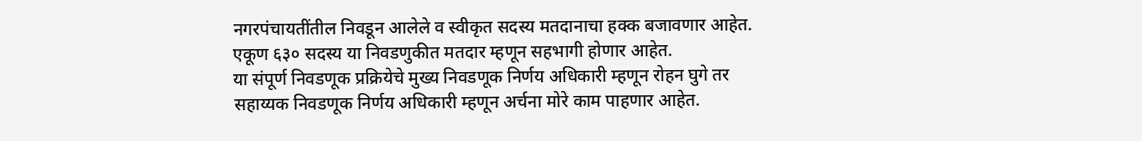नगरपंचायतींतील निवडून आलेले व स्वीकृत सदस्य मतदानाचा हक्क बजावणार आहेत. एकूण ६३० सदस्य या निवडणुकीत मतदार म्हणून सहभागी होणार आहेत.
या संपूर्ण निवडणूक प्रक्रियेचे मुख्य निवडणूक निर्णय अधिकारी म्हणून रोहन घुगे तर सहाय्यक निवडणूक निर्णय अधिकारी म्हणून अर्चना मोरे काम पाहणार आहेत.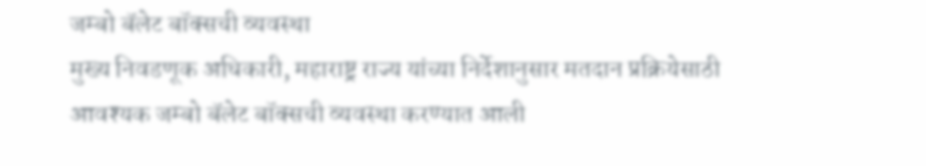जम्बो बॅलेट बॉक्सची व्यवस्था
मुख्य निवडणूक अधिकारी, महाराष्ट्र राज्य यांच्या निर्देशानुसार मतदान प्रक्रियेसाठी आवश्यक जम्बो बॅलेट बॉक्सची व्यवस्था करण्यात आली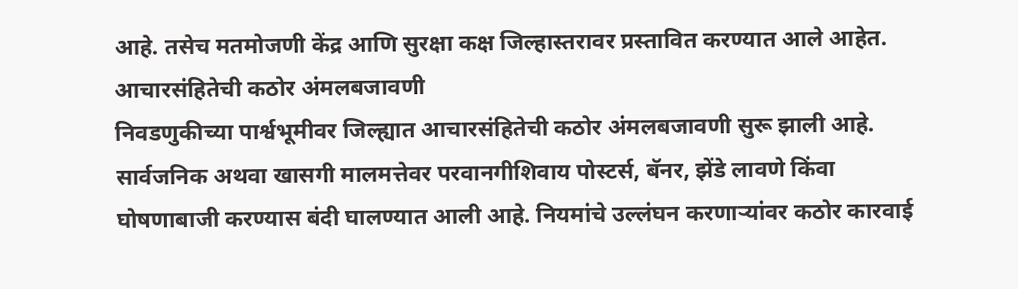आहे. तसेच मतमोजणी केंद्र आणि सुरक्षा कक्ष जिल्हास्तरावर प्रस्तावित करण्यात आले आहेत.
आचारसंहितेची कठोर अंमलबजावणी
निवडणुकीच्या पार्श्वभूमीवर जिल्ह्यात आचारसंहितेची कठोर अंमलबजावणी सुरू झाली आहे. सार्वजनिक अथवा खासगी मालमत्तेवर परवानगीशिवाय पोस्टर्स, बॅनर, झेंडे लावणे किंवा घोषणाबाजी करण्यास बंदी घालण्यात आली आहे. नियमांचे उल्लंघन करणाऱ्यांवर कठोर कारवाई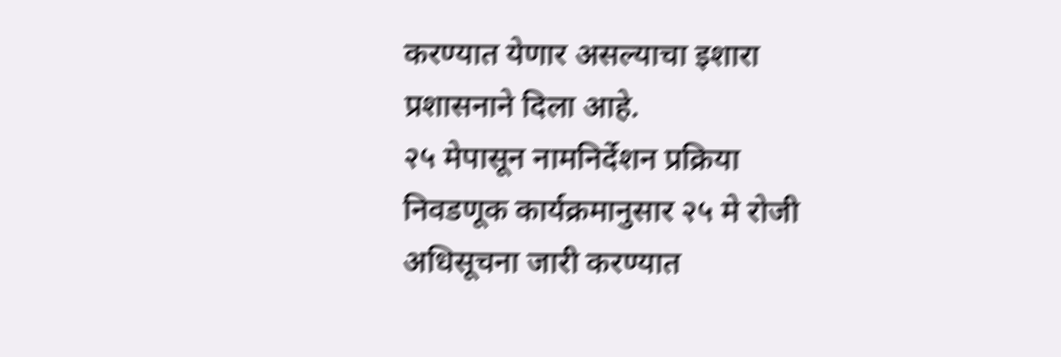करण्यात येणार असल्याचा इशारा प्रशासनाने दिला आहे.
२५ मेपासून नामनिर्देशन प्रक्रिया
निवडणूक कार्यक्रमानुसार २५ मे रोजी अधिसूचना जारी करण्यात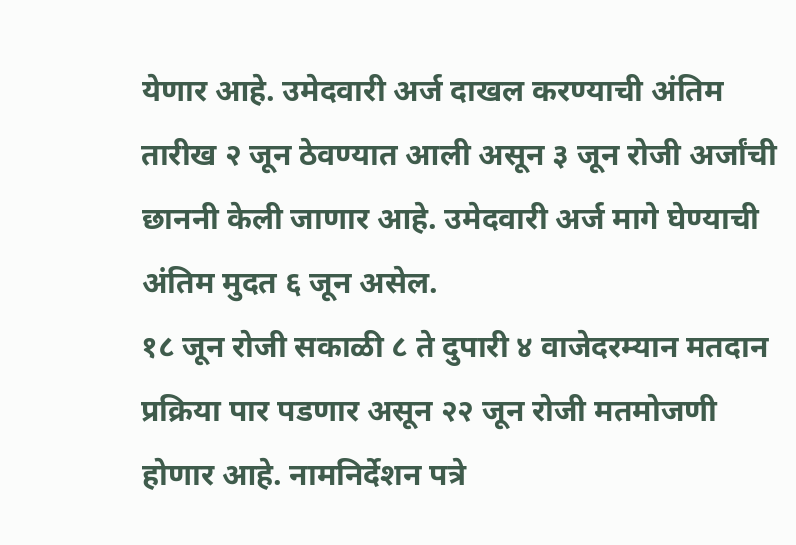येणार आहे. उमेदवारी अर्ज दाखल करण्याची अंतिम तारीख २ जून ठेवण्यात आली असून ३ जून रोजी अर्जांची छाननी केली जाणार आहे. उमेदवारी अर्ज मागे घेण्याची अंतिम मुदत ६ जून असेल.
१८ जून रोजी सकाळी ८ ते दुपारी ४ वाजेदरम्यान मतदान प्रक्रिया पार पडणार असून २२ जून रोजी मतमोजणी होणार आहे. नामनिर्देशन पत्रे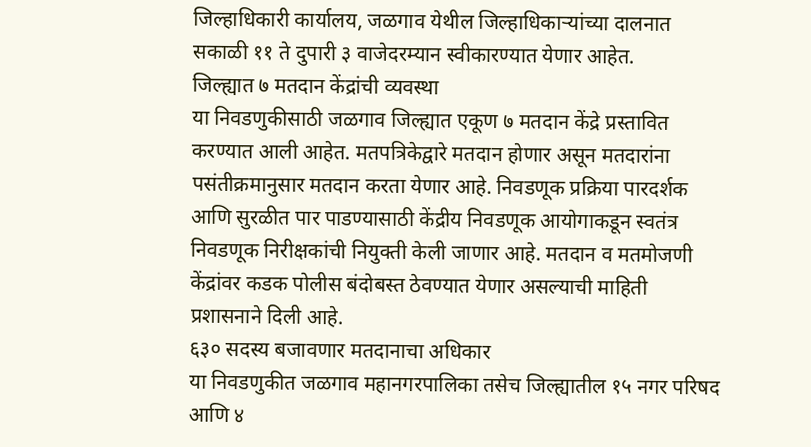जिल्हाधिकारी कार्यालय, जळगाव येथील जिल्हाधिकाऱ्यांच्या दालनात सकाळी ११ ते दुपारी ३ वाजेदरम्यान स्वीकारण्यात येणार आहेत.
जिल्ह्यात ७ मतदान केंद्रांची व्यवस्था
या निवडणुकीसाठी जळगाव जिल्ह्यात एकूण ७ मतदान केंद्रे प्रस्तावित करण्यात आली आहेत. मतपत्रिकेद्वारे मतदान होणार असून मतदारांना पसंतीक्रमानुसार मतदान करता येणार आहे. निवडणूक प्रक्रिया पारदर्शक आणि सुरळीत पार पाडण्यासाठी केंद्रीय निवडणूक आयोगाकडून स्वतंत्र निवडणूक निरीक्षकांची नियुक्ती केली जाणार आहे. मतदान व मतमोजणी केंद्रांवर कडक पोलीस बंदोबस्त ठेवण्यात येणार असल्याची माहिती प्रशासनाने दिली आहे.
६३० सदस्य बजावणार मतदानाचा अधिकार
या निवडणुकीत जळगाव महानगरपालिका तसेच जिल्ह्यातील १५ नगर परिषद आणि ४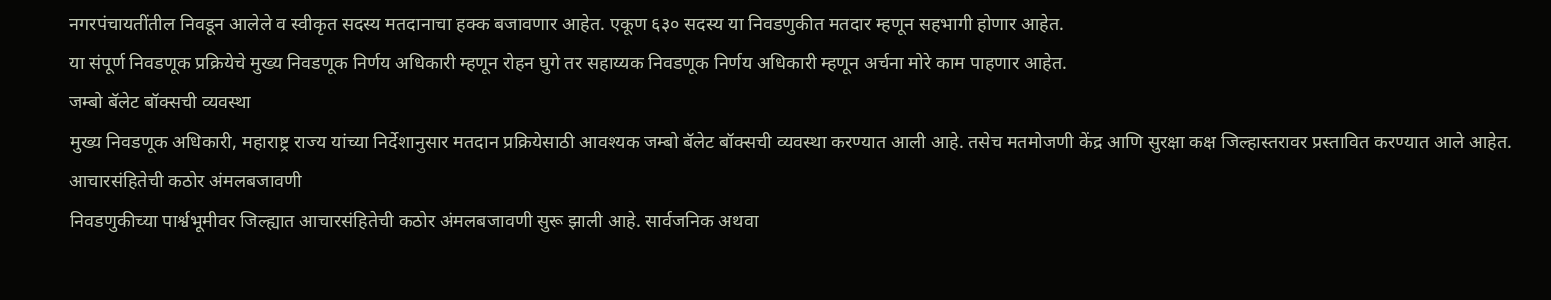नगरपंचायतींतील निवडून आलेले व स्वीकृत सदस्य मतदानाचा हक्क बजावणार आहेत. एकूण ६३० सदस्य या निवडणुकीत मतदार म्हणून सहभागी होणार आहेत.
या संपूर्ण निवडणूक प्रक्रियेचे मुख्य निवडणूक निर्णय अधिकारी म्हणून रोहन घुगे तर सहाय्यक निवडणूक निर्णय अधिकारी म्हणून अर्चना मोरे काम पाहणार आहेत.
जम्बो बॅलेट बॉक्सची व्यवस्था
मुख्य निवडणूक अधिकारी, महाराष्ट्र राज्य यांच्या निर्देशानुसार मतदान प्रक्रियेसाठी आवश्यक जम्बो बॅलेट बॉक्सची व्यवस्था करण्यात आली आहे. तसेच मतमोजणी केंद्र आणि सुरक्षा कक्ष जिल्हास्तरावर प्रस्तावित करण्यात आले आहेत.
आचारसंहितेची कठोर अंमलबजावणी
निवडणुकीच्या पार्श्वभूमीवर जिल्ह्यात आचारसंहितेची कठोर अंमलबजावणी सुरू झाली आहे. सार्वजनिक अथवा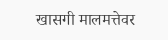खासगी मालमत्तेवर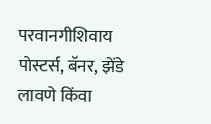परवानगीशिवाय पोस्टर्स, बॅनर, झेंडे लावणे किंवा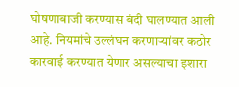घोषणाबाजी करण्यास बंदी घालण्यात आली आहे. नियमांचे उल्लंघन करणाऱ्यांवर कठोर कारवाई करण्यात येणार असल्याचा इशारा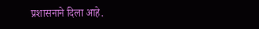प्रशासनाने दिला आहे.